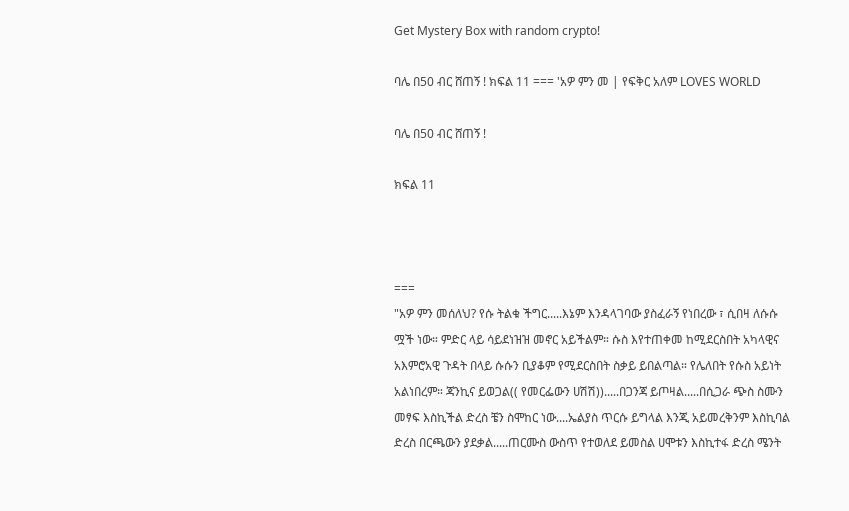Get Mystery Box with random crypto!

ባሌ በ50 ብር ሸጠኝ ! ክፍል 11 === 'አዎ ምን መ | የፍቅር አለም LOVES WORLD

ባሌ በ50 ብር ሸጠኝ !

ክፍል 11



===
"አዎ ምን መሰለህ? የሱ ትልቁ ችግር.....እኔም እንዳላገባው ያስፈራኝ የነበረው ፣ ሲበዛ ለሱሱ
ሟች ነው። ምድር ላይ ሳይደነዝዝ መኖር አይችልም። ሱስ እየተጠቀመ ከሚደርስበት አካላዊና
አእምሮአዊ ጉዳት በላይ ሱሱን ቢያቆም የሚደርስበት ስቃይ ይበልጣል። የሌለበት የሱስ አይነት
አልነበረም። ጃንኪና ይወጋል(( የመርፌውን ሀሽሽ)).....በጋንጃ ይጦዛል.....በሲጋራ ጭስ ስሙን
መፃፍ እስኪችል ድረስ ቼን ስሞከር ነው....ኤልያስ ጥርሱ ይግላል እንጂ አይመረቅንም እስኪባል
ድረስ በርጫውን ያደቃል.....ጠርሙስ ውስጥ የተወለደ ይመስል ሀሞቱን እስኪተፋ ድረስ ሜንት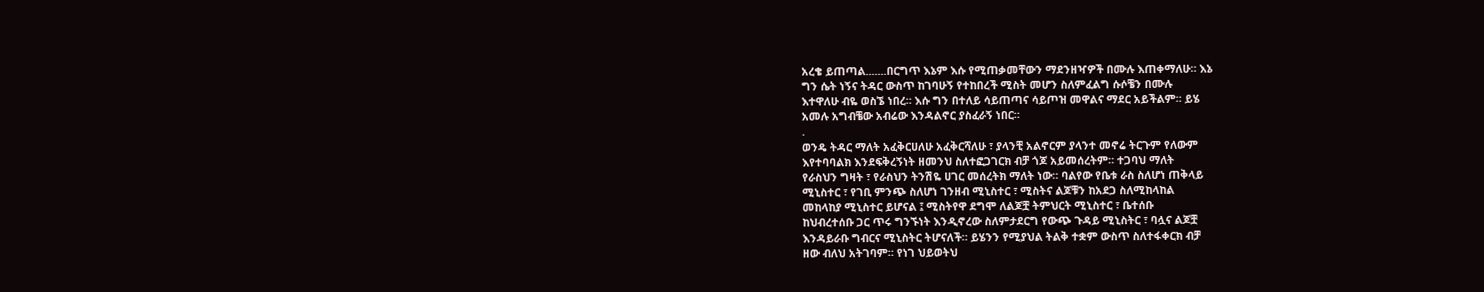አረቄ ይጠጣል.......በርግጥ እኔም እሱ የሚጠቃመቸውን ማደንዘዣዎች በሙሉ እጠቀማለሁ። እኔ
ግን ሴት ነኝና ትዳር ውስጥ ከገባሁኝ የተከበረች ሚስት መሆን ስለምፈልግ ሱሶቼን በሙሉ
እተዋለሁ ብዬ ወስኜ ነበረ። እሱ ግን በተለይ ሳይጠጣና ሳይጦዝ መዋልና ማደር አይችልም። ይሄ
አመሉ አግብቼው አብሬው እንዳልኖር ያስፈራኝ ነበር።
.
ወንዴ ትዳር ማለት አፈቅርሀለሁ አፈቅርሻለሁ ፣ ያላንቺ አልኖርም ያላንተ መኖሬ ትርጉም የለውም
እየተባባልክ እንደፍቅረኝነት ዘመንህ ስለተፎጋገርክ ብቻ ጎጆ አይመሰረትም። ተጋባህ ማለት
የራስህን ግዛት ፣ የራስህን ትንሽዬ ሀገር መሰረትክ ማለት ነው። ባልየው የቤቱ ራስ ስለሆነ ጠቅላይ
ሚኒስተር ፣ የገቢ ምንጭ ስለሆነ ገንዘብ ሚኒስተር ፣ ሚስትና ልጆቹን ከአደጋ ስለሚከላከል
መከላከያ ሚኒስተር ይሆናል ፤ ሚስትየዋ ደግሞ ለልጆቿ ትምህርት ሚኒስተር ፣ ቤተሰቡ
ከህብረተሰቡ ጋር ጥሩ ግንኙነት እንዲኖረው ስለምታደርግ የውጭ ጉዳይ ሚኒስትር ፣ ባሏና ልጆቿ
እንዳይራቡ ግብርና ሚኒስትር ትሆናለች። ይሄንን የሚያህል ትልቅ ተቋም ውስጥ ስለተፋቀርክ ብቻ
ዘው ብለህ አትገባም። የነገ ህይወትህ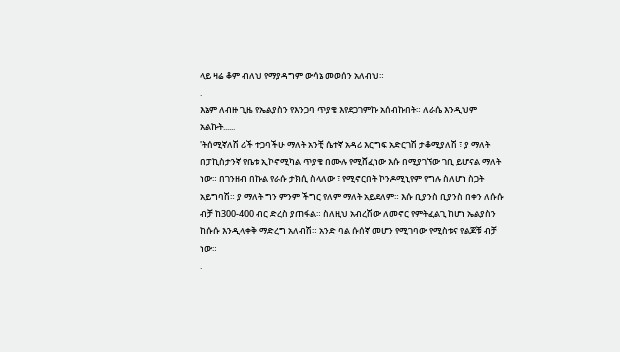ላይ ዛሬ ቆም ብለህ የማያዳግም ውሳኔ መወሰን አለብህ።
.
እኔም ለብዙ ጊዜ የኤልያስን የእንጋባ ጥያቄ እየደጋገምኩ አሰብኩበት። ለራሴ እንዲህም
አልኩት......
'ትሰሚኛለሽ ሪች ተጋባችሁ ማለት አንቺ ሴተኛ አዳሪ እርግፍ አድርገሽ ታቆሚያለሽ ፣ ያ ማለት
በፓኪስታንኛ የቤቱ ኢኮኖሚካል ጥያቄ በሙሉ የሚሸፈነው እሱ በሚያገኘው ገቢ ይሆናል ማለት
ነው። በገንዘብ በኩል የራሱ ታክሲ ስላለው ፣ የሚኖርበት ኮንዶሚኒየም የግሉ ስለሆነ ስጋት
አይግባሽ። ያ ማለት ግን ምንም ችግር የለም ማለት አይደለም። እሱ ቢያንስ ቢያንስ በቀን ለሱሱ
ብቻ ከ300-400 ብር ድረስ ያጠፋል። ስለዚህ አብረሽው ለመኖር የምትፈልጊ ከሆነ ኤልያስን
ከሱሱ እንዲላቀቅ ማድረግ አለብሽ። አንድ ባል ሱሰኛ መሆን የሚገባው የሚስቱና የልጆቹ ብቻ
ነው።
.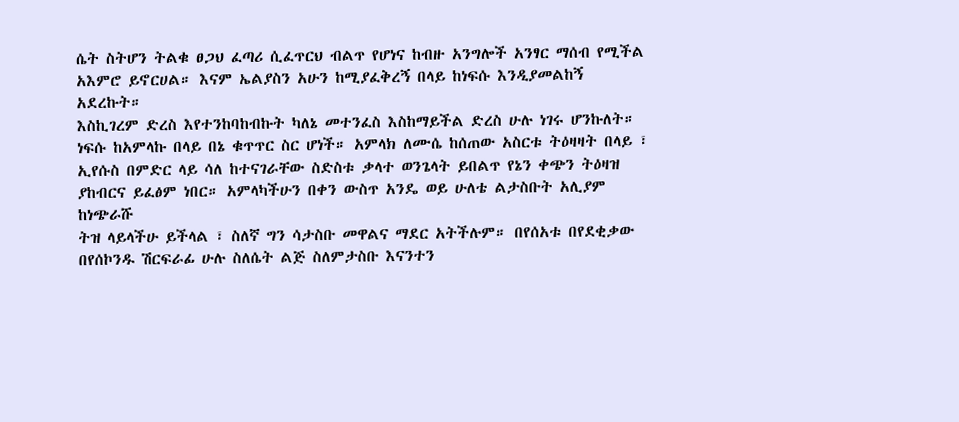ሴት ስትሆን ትልቁ ፀጋህ ፈጣሪ ሲፈጥርህ ብልጥ የሆነና ከብዙ አንግሎች አንፃር ማሰብ የሚችል
አእምሮ ይኖርሀል። እናም ኤልያስን አሁን ከሚያፈቅረኝ በላይ ከነፍሱ እንዲያመልከኝ አደረኩት።
እስኪገረም ድረስ እየተንከባከብኩት ካለኔ መተንፈስ እስከማይችል ድረስ ሁሉ ነገሩ ሆንኩለት።
ነፍሱ ከአምላኩ በላይ በኔ ቁጥጥር ስር ሆነች። አምላክ ለሙሴ ከሰጠው አስርቱ ትዕዛዛት በላይ ፣
ኢየሱስ በምድር ላይ ሳለ ከተናገራቸው ስድስቱ ቃላተ ወንጌላት ይበልጥ የኔን ቀጭን ትዕዛዝ
ያከብርና ይፈፅም ነበር። አምላካችሁን በቀን ውስጥ አንዴ ወይ ሁለቴ ልታስቡት አሊያም ከነጭራሹ
ትዝ ላይላችሁ ይችላል ፣ ስለኛ ግን ሳታስቡ መዋልና ማደር አትችሉም። በየሰአቱ በየደቂቃው
በየሰኮንዱ ሽርፍራፊ ሁሉ ስለሴት ልጅ ስለምታስቡ እናንተን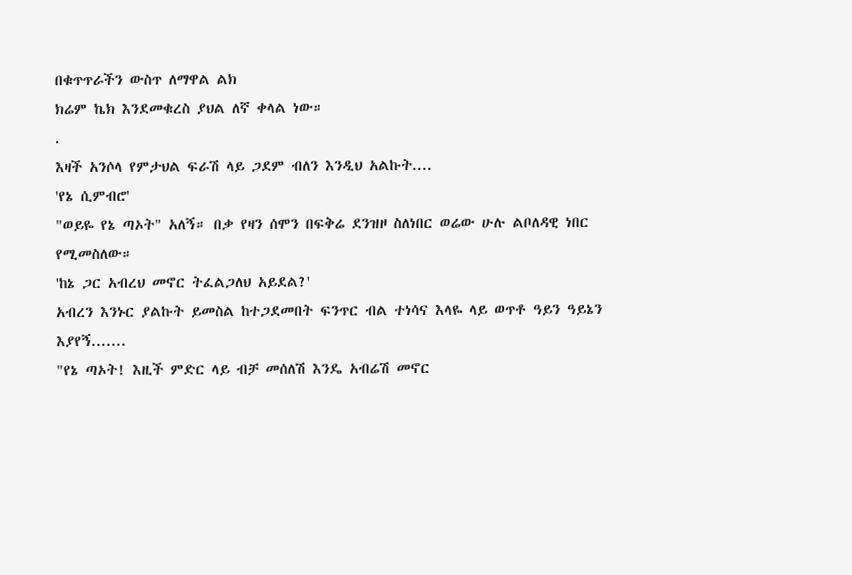በቁጥጥራችን ውስጥ ለማዋል ልክ
ክሬም ኬክ እንደመቁረስ ያህል ለኛ ቀላል ነው።
.
እዛች አንሶላ የምታህል ፍራሽ ላይ ጋደም ብለን እንዲህ አልኩት....
'የኔ ሲምብሮ'
"ወይዬ የኔ ጣኦት" አለኝ። በቃ የዛን ሰሞን በፍቅሬ ደንዝዞ ስለነበር ወሬው ሁሉ ልቦለዳዊ ነበር
የሚመስለው።
'ከኔ ጋር አብረህ መኖር ትፈልጋለህ አይደል?'
አብረን እንኑር ያልኩት ይመስል ከተጋደመበት ፍንጥር ብል ተነሳና እላዬ ላይ ወጥቶ ዓይን ዓይኔን
እያየኝ.......
"የኔ ጣኦት! እዚች ምድር ላይ ብቻ መሰለሽ እንዴ አብሬሽ መኖር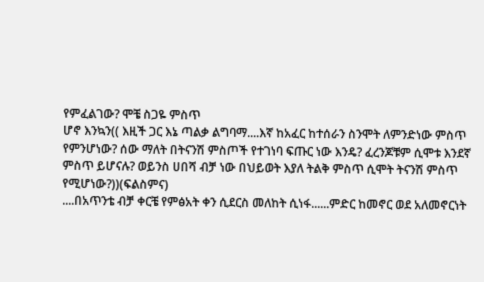የምፈልገው? ሞቼ ስጋዬ ምስጥ
ሆኖ እንኳን(( እዚች ጋር እኔ ጣልቃ ልግባማ....እኛ ከአፈር ከተሰራን ስንሞት ለምንድነው ምስጥ
የምንሆነው? ሰው ማለት በትናንሽ ምስጦች የተገነባ ፍጡር ነው እንዴ? ፈረንጆቹም ሲሞቱ እንደኛ
ምስጥ ይሆናሉ? ወይንስ ሀበሻ ብቻ ነው በህይወት እያለ ትልቅ ምስጥ ሲሞት ትናንሽ ምስጥ
የሚሆነው?))(ፍልስምና)
....በአጥንቴ ብቻ ቀርቼ የምፅአት ቀን ሲደርስ መለከት ሲነፋ......ምድር ከመኖር ወደ አለመኖርነት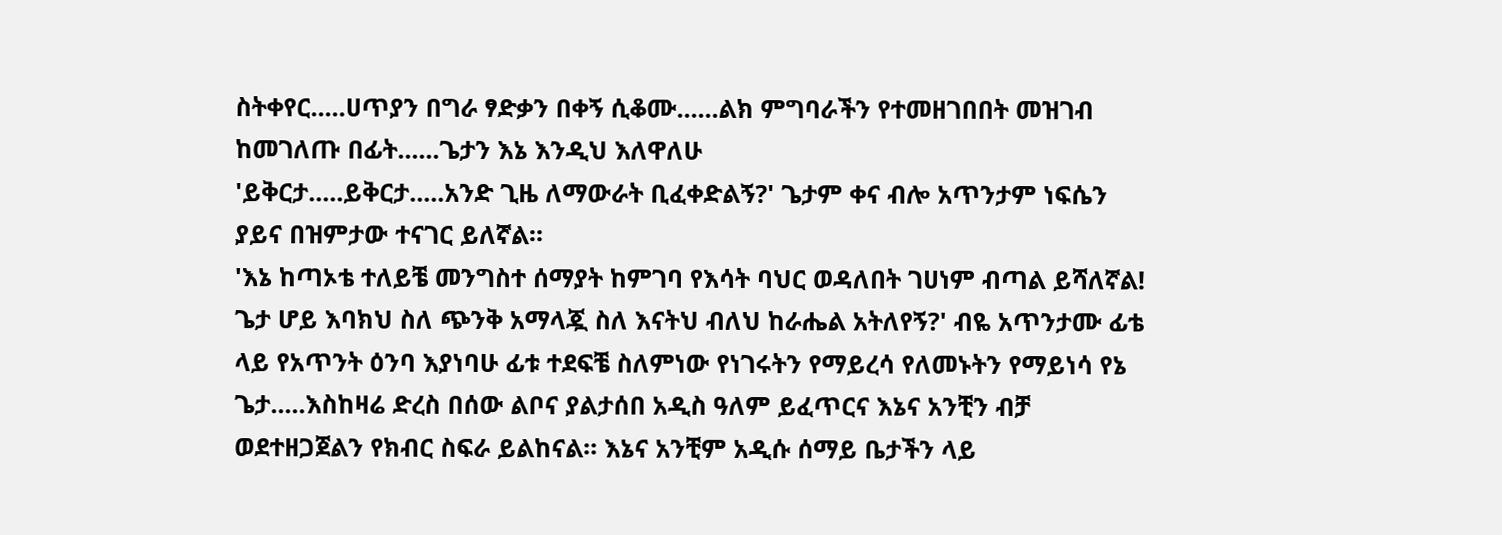ስትቀየር.....ሀጥያን በግራ ፃድቃን በቀኝ ሲቆሙ......ልክ ምግባራችን የተመዘገበበት መዝገብ
ከመገለጡ በፊት......ጌታን እኔ እንዲህ እለዋለሁ
'ይቅርታ.....ይቅርታ.....አንድ ጊዜ ለማውራት ቢፈቀድልኝ?' ጌታም ቀና ብሎ አጥንታም ነፍሴን
ያይና በዝምታው ተናገር ይለኛል።
'እኔ ከጣኦቴ ተለይቼ መንግስተ ሰማያት ከምገባ የእሳት ባህር ወዳለበት ገሀነም ብጣል ይሻለኛል!
ጌታ ሆይ እባክህ ስለ ጭንቅ አማላጇ ስለ እናትህ ብለህ ከራሔል አትለየኝ?' ብዬ አጥንታሙ ፊቴ
ላይ የአጥንት ዕንባ እያነባሁ ፊቱ ተደፍቼ ስለምነው የነገሩትን የማይረሳ የለመኑትን የማይነሳ የኔ
ጌታ.....እስከዛሬ ድረስ በሰው ልቦና ያልታሰበ አዲስ ዓለም ይፈጥርና እኔና አንቺን ብቻ
ወደተዘጋጀልን የክብር ስፍራ ይልከናል። እኔና አንቺም አዲሱ ሰማይ ቤታችን ላይ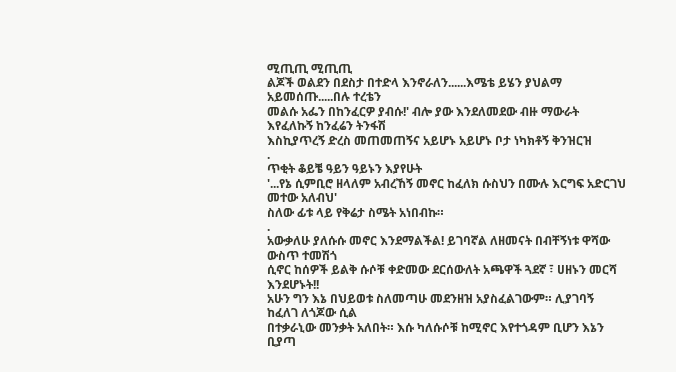ሚጢጢ ሚጢጢ
ልጆች ወልደን በደስታ በተድላ እንኖራለን......እሜቴ ይሄን ያህልማ አይመሰጡ.....በሉ ተረቴን
መልሱ አፌን በከንፈርዎ ያብሱ!' ብሎ ያው እንደለመደው ብዙ ማውራት እየፈለኩኝ ከንፈሬን ትንፋሽ
እስኪያጥረኝ ድረስ መጠመጠኝና አይሆኑ አይሆኑ ቦታ ነካክቶኝ ቅንዝርዝ
.
ጥቂት ቆይቼ ዓይን ዓይኑን እያየሁት
'...የኔ ሲምቢሮ ዘላለም አብረኸኝ መኖር ከፈለክ ሱስህን በሙሉ እርግፍ አድርገህ መተው አለብህ'
ስለው ፊቱ ላይ የቅሬታ ስሜት አነበብኩ።
.
አውቃለሁ ያለሱሱ መኖር እንደማልችል! ይገባኛል ለዘመናት በብቸኝነቱ ዋሻው ውስጥ ተመሽጎ
ሲኖር ከሰዎች ይልቅ ሱሶቹ ቀድመው ደርሰውለት አጫዋች ጓደኛ ፣ ሀዘኑን መርሻ እንደሆኑት!!
አሁን ግን እኔ በህይወቱ ስለመጣሁ መደንዘዝ አያስፈልገውም። ሊያገባኝ ከፈለገ ለጎጆው ሲል
በተቃራኒው መንቃት አለበት። እሱ ካለሱሶቹ ከሚኖር እየተጎዳም ቢሆን እኔን ቢያጣ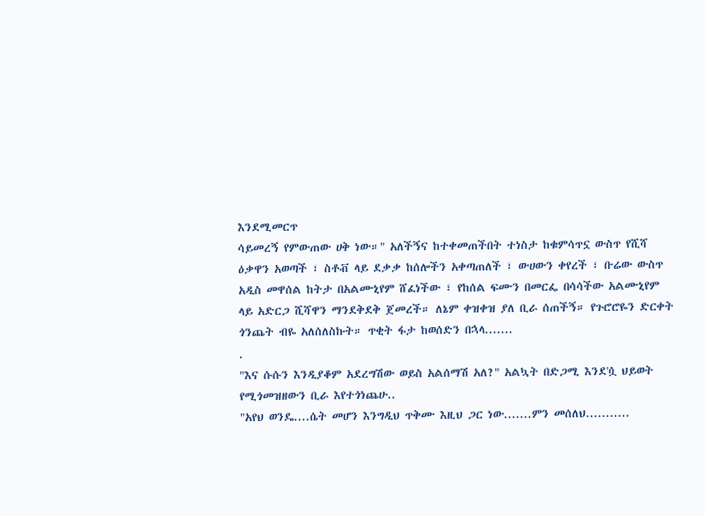እንደሚመርጥ
ሳይመረኝ የምውጠው ሀቅ ነው።" አለችኝና ከተቀመጠችበት ተነስታ ከቁምሳጥኗ ውስጥ የሺሻ
ዕቃዋን አወጣች ፣ ስቶቭ ላይ ደቃቃ ከሰሎችን አቀጣጠለች ፣ ውሀውን ቀየረች ፣ ቡሬው ውስጥ
አዲስ መዋሰል ከትታ በአልሙኒየም ሸፈነችው ፣ የከሰል ፍሙን በመርፌ በሳሳችው አልሙኒየም
ላይ አድርጋ ሺሻዋን ማንደቅደቅ ጀመረች። ለኔም ቀዝቀዝ ያለ ቢራ ሰጠችኝ። የጉሮሮዬን ድርቀት
ጎንጨት ብዬ አለሰለስኩት። ጥቂት ፋታ ከወሰድን በኋላ.......
.
"እና ሱሱን እንዲያቆም አደረግሽው ወይስ አልሰማሽ አለ?" አልኳት በድጋሚ እንደ'ሷ ህይወት
የሚጎመዝዘውን ቢራ እየተጎነጨሁ..
"አየህ ወንዴ....ሴት መሆን እንግዲህ ጥቅሙ እዚህ ጋር ነው.......ምን መሰለህ...........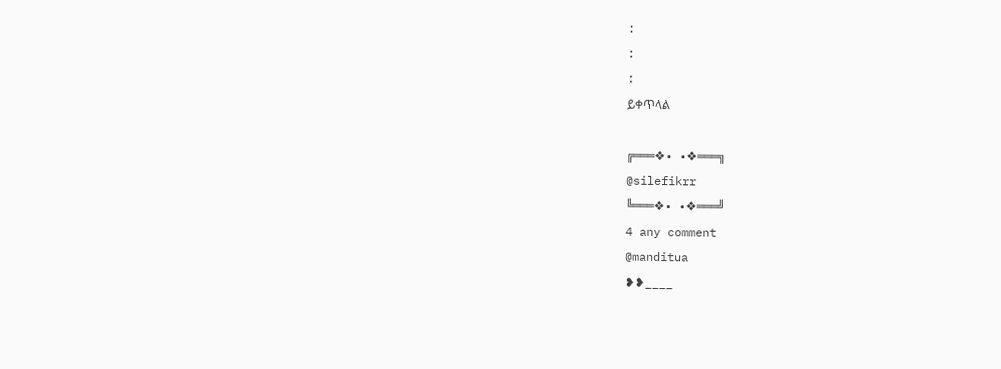:
:
:
ይቀጥላል

╔═══❖• •❖═══╗
@silefikrr
╚═══❖• •❖═══╝
4 any comment
@manditua
❥❥____